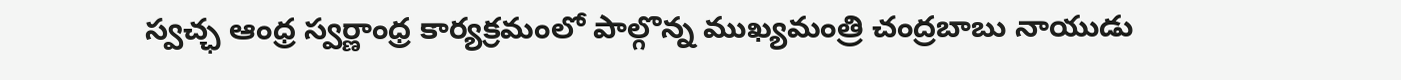స్వచ్ఛ ఆంధ్ర స్వర్ణాంధ్ర కార్యక్రమంలో పాల్గొన్న ముఖ్యమంత్రి చంద్రబాబు నాయుడు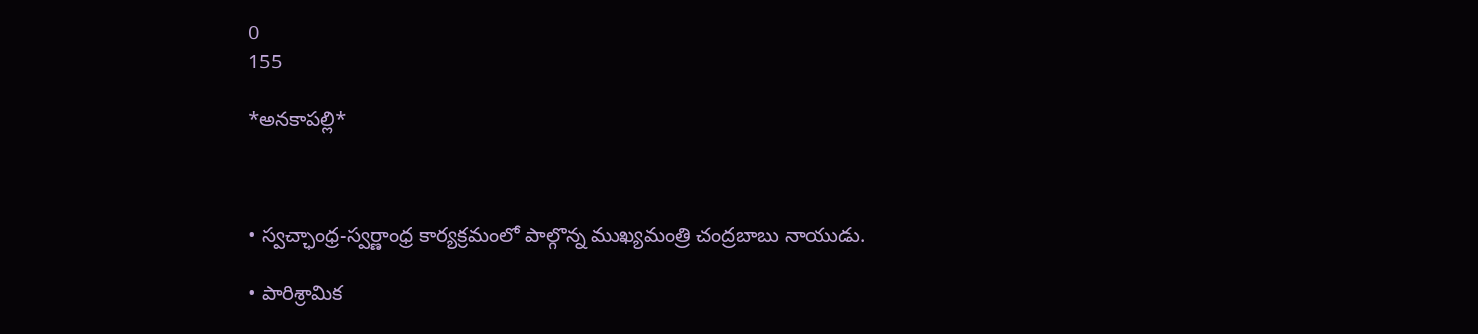0
155

*అనకాపల్లి*



• స్వచ్ఛాంధ్ర-స్వర్ణాంధ్ర కార్యక్రమంలో పాల్గొన్న ముఖ్యమంత్రి చంద్రబాబు నాయుడు.

• పారిశ్రామిక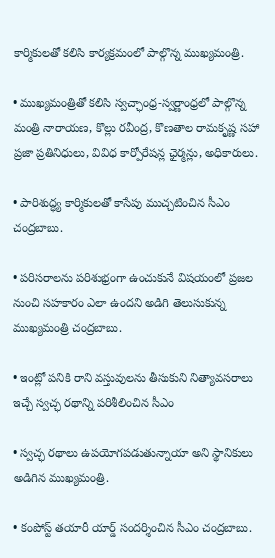కార్మికులతో కలిసి కార్యక్రమంలో పాల్గొన్న ముఖ్యమంత్రి.

• ముఖ్యమంత్రితో కలిసి స్వచ్ఛాంధ్ర-స్వర్ణాంధ్రలో పాల్గొన్న మంత్రి నారాయణ, కొల్లు రవీంద్ర, కొణతాల రామకృష్ణ సహా ప్రజా ప్రతినిధులు, వివిధ కార్పోరేషన్ల ఛైర్మన్లు, అధికారులు.

• పారిశుద్ధ్య కార్మికులతో కాసేపు ముచ్చటించిన సీఎం చంద్రబాబు.

• పరిసరాలను పరిశుభ్రంగా ఉంచుకునే విషయంలో ప్రజల నుంచి సహకారం ఎలా ఉందని అడిగి తెలుసుకున్న ముఖ్యమంత్రి చంద్రబాబు.

• ఇంట్లో పనికి రాని వస్తువులను తీసుకుని నిత్యావసరాలు ఇచ్చే స్వచ్ఛ రథాన్ని పరిశీలించిన సీఎం

• స్వచ్ఛ రథాలు ఉపయోగపడుతున్నాయా అని స్థానికులు అడిగిన ముఖ్యమంత్రి.

• కంపోస్ట్ తయారీ యార్డ్ సందర్శించిన సీఎం చంద్రబాబు.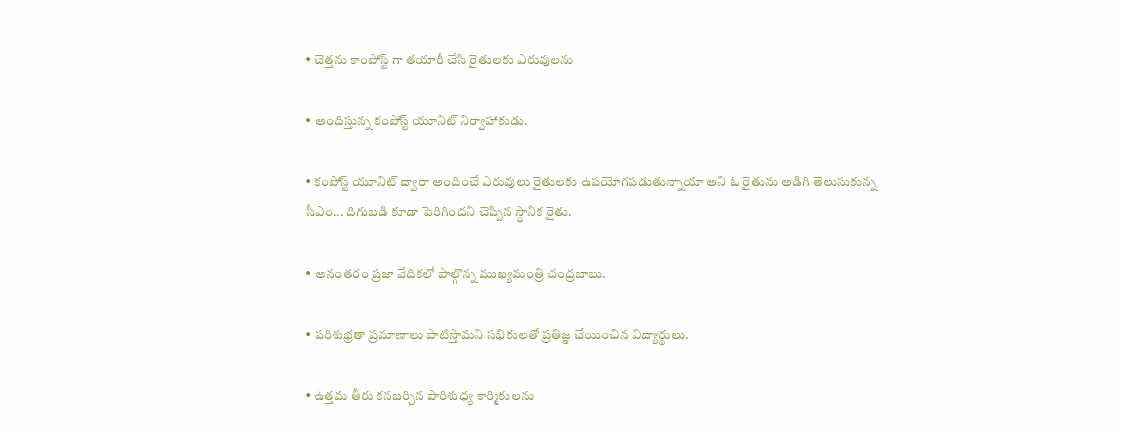• చెత్తను కాంపోస్ట్ గా తయారీ చేసి రైతులకు ఎరువులను

• అందిస్తున్న కంపోస్ట్ యూనిట్ నిర్వాహాకుడు.

• కంపోస్ట్ యూనిట్ ద్వారా అందించే ఎరువులు రైతులకు ఉపయోగపడుతున్నాయా అని ఓ రైతును అడిగి తెలుసుకున్న సీఎం... దిగుబడి కూడా పెరిగిందని చెప్పిన స్థానిక రైతు.

• అనంతరం ప్రజా వేదికలో పాల్గొన్న ముఖ్యమంత్రి చంద్రబాబు.

• పరిశుభ్రతా ప్రమాణాలు పాటిస్తామని సభికులతో ప్రతిజ్ఞ చేయించిన విద్యార్థులు.

• ఉత్తమ తీరు కనబర్చిన పారిశుధ్య కార్మికులను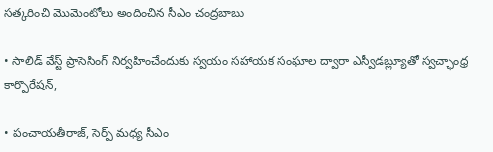సత్కరించి మొమెంటోలు అందించిన సీఎం చంద్రబాబు

• సాలిడ్ వేస్ట్ ప్రాసెసింగ్ నిర్వహించేందుకు స్వయం సహాయక సంఘాల ద్వారా ఎస్వీడబ్ల్యూతో స్వచ్ఛాంధ్ర కార్పొరేషన్,

• పంచాయతీరాజ్, సెర్ప్ మధ్య సీఎం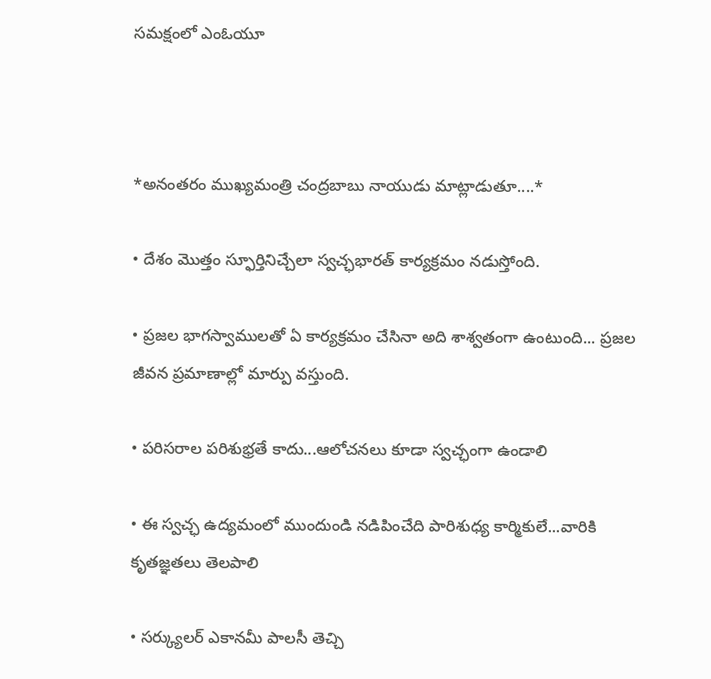సమక్షంలో ఎంఓయూ



*అనంతరం ముఖ్యమంత్రి చంద్రబాబు నాయుడు మాట్లాడుతూ....*

• దేశం మొత్తం స్ఫూర్తినిచ్చేలా స్వచ్ఛభారత్ కార్యక్రమం నడుస్తోంది.

• ప్రజల భాగస్వాములతో ఏ కార్యక్రమం చేసినా అది శాశ్వతంగా ఉంటుంది... ప్రజల జీవన ప్రమాణాల్లో మార్పు వస్తుంది.

• పరిసరాల పరిశుభ్రతే కాదు...ఆలోచనలు కూడా స్వచ్ఛంగా ఉండాలి

• ఈ స్వచ్ఛ ఉద్యమంలో ముందుండి నడిపించేది పారిశుధ్య కార్మికులే...వారికి కృతజ్ఞతలు తెలపాలి

• సర్క్యులర్ ఎకానమీ పాలసీ తెచ్చి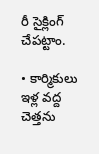రీ సైక్లింగ్ చేపట్టాం.

• కార్మికులు ఇళ్ల వద్ద చెత్తను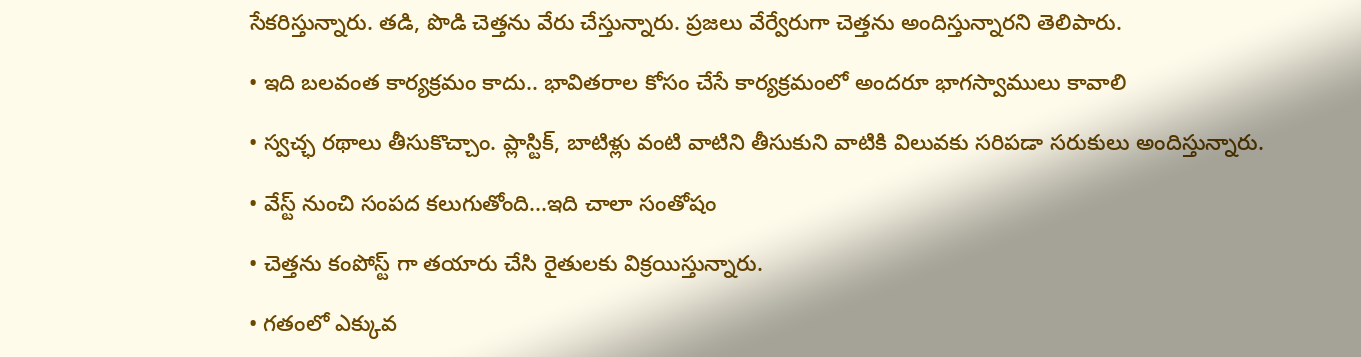సేకరిస్తున్నారు. తడి, పొడి చెత్తను వేరు చేస్తున్నారు. ప్రజలు వేర్వేరుగా చెత్తను అందిస్తున్నారని తెలిపారు.

• ఇది బలవంత కార్యక్రమం కాదు.. భావితరాల కోసం చేసే కార్యక్రమంలో అందరూ భాగస్వాములు కావాలి

• స్వచ్ఛ రథాలు తీసుకొచ్చాం. ప్లాస్టిక్, బాటిళ్లు వంటి వాటిని తీసుకుని వాటికి విలువకు సరిపడా సరుకులు అందిస్తున్నారు.

• వేస్ట్ నుంచి సంపద కలుగుతోంది...ఇది చాలా సంతోషం

• చెత్తను కంపోస్ట్ గా తయారు చేసి రైతులకు విక్రయిస్తున్నారు.

• గతంలో ఎక్కువ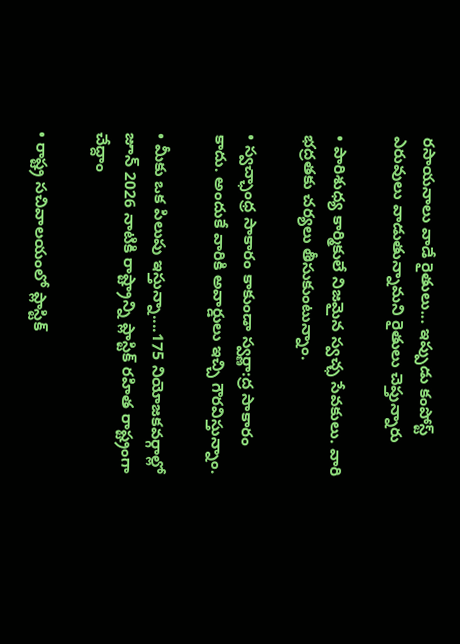రసాయనాలు వాడే రైతులు... ఇప్పుడు కంపోస్ట్ ఎరువులు వాడుతున్నామని రైతులు చెప్తున్నారు

• పారిశుధ్య కార్మికులే నిజమైన స్వచ్ఛ సేవకులు. వారి భద్రతకు చర్యలు తీసుకుంటున్నాం.

• స్వచ్ఛాంధ్ర సాకారం కాకుండా స్వర్ణా:ద్ర సాకారం కాదు. అందుకే వారికి అవార్డులు ఇచ్చి గౌరవిస్తున్నాం.

• మీకు ఒక పిలుపు ఇస్తున్నా....175 నియోజకవర్గాల్లో జూన్ 2026 నాటికి రాష్ట్రాన్ని ప్లాస్టిక్ రహిత రాష్ట్రంగా చేద్దాం

• రాష్ట్ర సచివాలయంలో ప్లాస్టిక్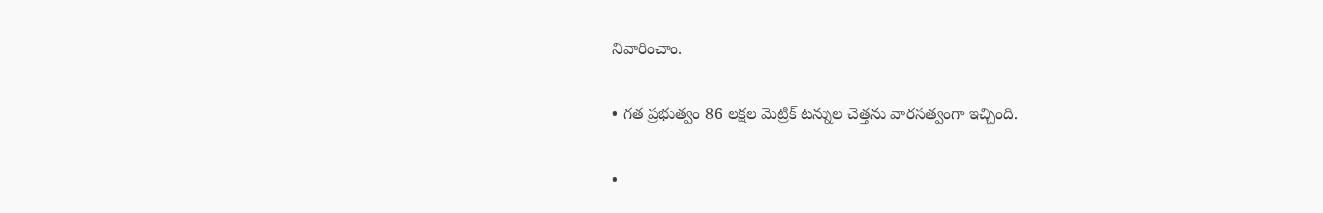నివారించాం.

• గత ప్రభుత్వం 86 లక్షల మెట్రిక్ టన్నుల చెత్తను వారసత్వంగా ఇచ్చింది.

•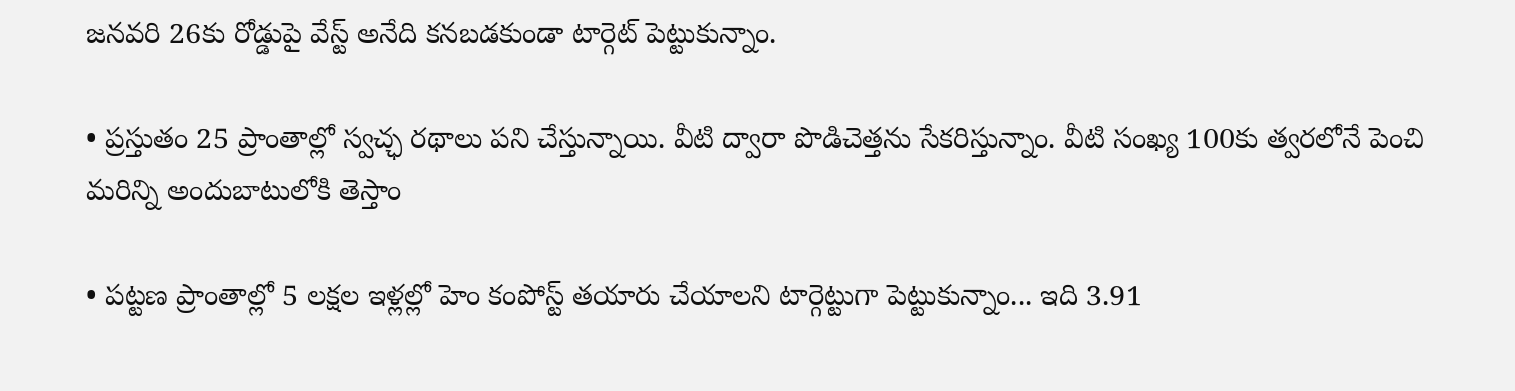జనవరి 26కు రోడ్డుపై వేస్ట్ అనేది కనబడకుండా టార్గెట్ పెట్టుకున్నాం.

• ప్రస్తుతం 25 ప్రాంతాల్లో స్వచ్ఛ రథాలు పని చేస్తున్నాయి. వీటి ద్వారా పొడిచెత్తను సేకరిస్తున్నాం. వీటి సంఖ్య 100కు త్వరలోనే పెంచి మరిన్ని అందుబాటులోకి తెస్తాం

• పట్టణ ప్రాంతాల్లో 5 లక్షల ఇళ్లల్లో హెం కంపోస్ట్ తయారు చేయాలని టార్గెట్టుగా పెట్టుకున్నాం... ఇది 3.91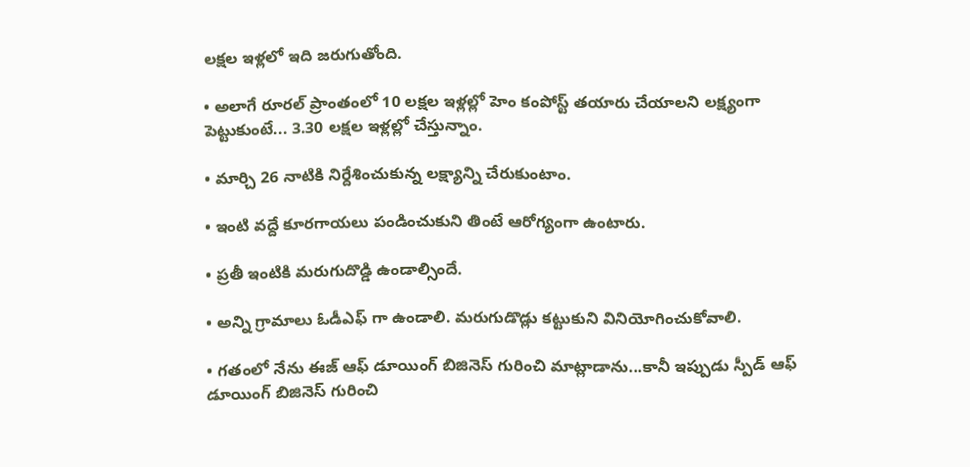లక్షల ఇళ్లలో ఇది జరుగుతోంది.

• అలాగే రూరల్ ప్రాంతంలో 10 లక్షల ఇళ్లల్లో హెం కంపోస్ట్ తయారు చేయాలని లక్ష్యంగా పెట్టుకుంటే... 3.30 లక్షల ఇళ్లల్లో చేస్తున్నాం.

• మార్చి 26 నాటికి నిర్దేశించుకున్న లక్ష్యాన్ని చేరుకుంటాం.

• ఇంటి వద్దే కూరగాయలు పండించుకుని తింటే ఆరోగ్యంగా ఉంటారు.

• ప్రతీ ఇంటికి మరుగుదొడ్డి ఉండాల్సిందే.

• అన్ని గ్రామాలు ఓడీఎఫ్ గా ఉండాలి. మరుగుడొడ్లు కట్టుకుని వినియోగించుకోవాలి.

• గతంలో నేను ఈజ్ ఆఫ్ డూయింగ్ బిజినెస్ గురించి మాట్లాడాను...కానీ ఇప్పుడు స్పీడ్ ఆఫ్ డూయింగ్ బిజినెస్ గురించి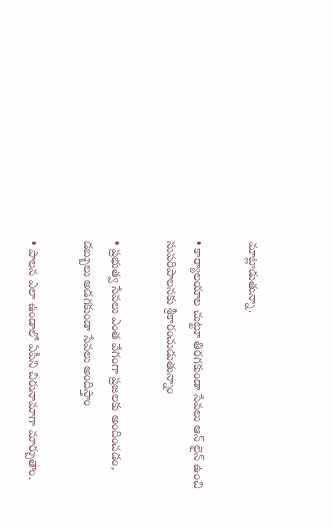మాట్లాడుతున్నా.

• కార్యాలయాల చుట్టూ తిరగకుండా సేవలు ఆన్ లైన్ ఉంచి సుపరిపాలనకు శ్రీకారంచుడుతున్నాం

• ప్రభుత్వ సేవలు ఎంత వేగంగా ప్రజలకు అందించడం, డబ్బులు అడగకుండా సేవలు అందిస్తాం

• పాలన ఎలా ఉండాలో ఏపీని చిరునామాగా మార్చుతాం.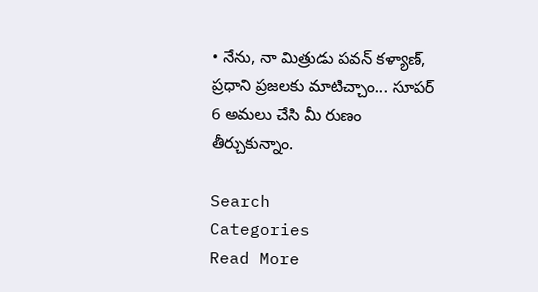• నేను, నా మిత్రుడు పవన్ కళ్యాణ్, ప్రధాని ప్రజలకు మాటిచ్చాం... సూపర్ 6 అమలు చేసి మీ రుణం తీర్చుకున్నాం.

Search
Categories
Read More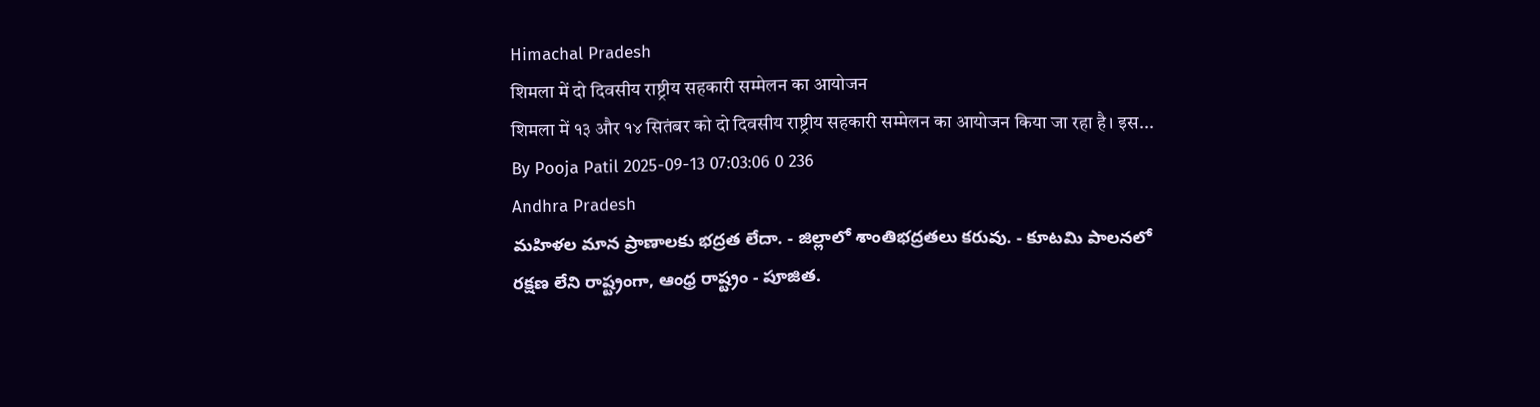Himachal Pradesh
शिमला में दो दिवसीय राष्ट्रीय सहकारी सम्मेलन का आयोजन
शिमला में १३ और १४ सितंबर को दो दिवसीय राष्ट्रीय सहकारी सम्मेलन का आयोजन किया जा रहा है। इस...
By Pooja Patil 2025-09-13 07:03:06 0 236
Andhra Pradesh
మహిళల మాన ప్రాణాలకు భద్రత లేదా. - జిల్లాలో శాంతిభద్రతలు కరువు. - కూటమి పాలనలో రక్షణ లేని రాష్ట్రంగా, ఆంధ్ర రాష్ట్రం - పూజిత.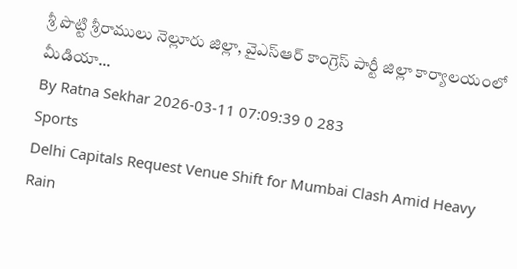శ్రీ పొట్టి శ్రీరాములు నెల్లూరు జిల్లా, వైఎస్ఆర్ కాంగ్రెస్ పార్టీ జిల్లా కార్యాలయంలో మీడియా...
By Ratna Sekhar 2026-03-11 07:09:39 0 283
Sports
Delhi Capitals Request Venue Shift for Mumbai Clash Amid Heavy Rain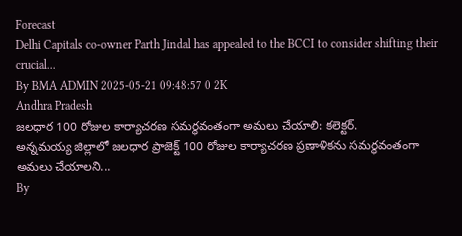Forecast
Delhi Capitals co-owner Parth Jindal has appealed to the BCCI to consider shifting their crucial...
By BMA ADMIN 2025-05-21 09:48:57 0 2K
Andhra Pradesh
జలధార 100 రోజుల కార్యాచరణ సమర్థవంతంగా అమలు చేయాలి: కలెక్టర్.
అన్నమయ్య జిల్లాలో జలధార ప్రాజెక్ట్ 100 రోజుల కార్యాచరణ ప్రణాళికను సమర్థవంతంగా అమలు చేయాలని...
By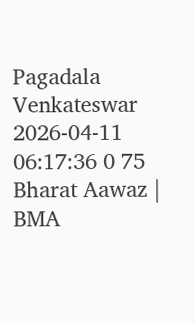Pagadala Venkateswar 2026-04-11 06:17:36 0 75
Bharat Aawaz | BMA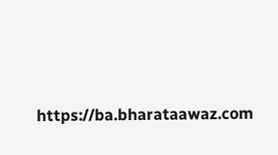https://ba.bharataawaz.com